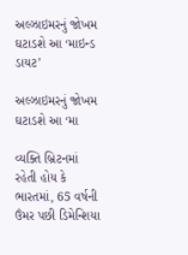અલ્ઝાઇમરનું જોખમ ઘટાડશે આ ‘માઇન્ડ ડાયટ’

અલ્ઝાઇમરનું જોખમ ઘટાડશે આ ‘મા

વ્યક્તિ બ્રિટનમાં રહેતી હોય કે ભારતમાં, 65 વર્ષની ઉંમર પછી ડિમેન્શિયા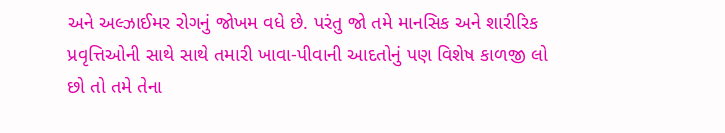અને અલ્ઝાઈમર રોગનું જોખમ વધે છે. પરંતુ જો તમે માનસિક અને શારીરિક પ્રવૃત્તિઓની સાથે સાથે તમારી ખાવા-પીવાની આદતોનું પણ વિશેષ કાળજી લો છો તો તમે તેના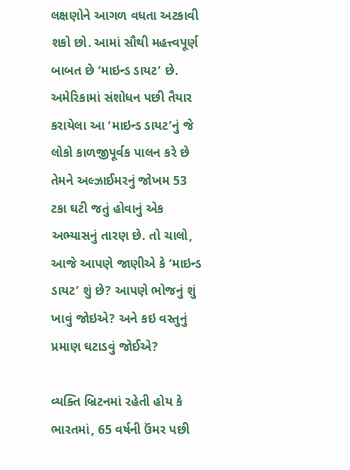લક્ષણોને આગળ વધતા અટકાવી શકો છો. આમાં સૌથી મહત્ત્વપૂર્ણ બાબત છે ‘માઇન્ડ ડાયટ’ છે. અમેરિકામાં સંશોધન પછી તૈયાર કરાયેલા આ ‘માઇન્ડ ડાયટ’નું જે લોકો કાળજીપૂર્વક પાલન કરે છે તેમને અલ્ઝાઈમરનું જોખમ 53 ટકા ઘટી જતું હોવાનું એક અભ્યાસનું તારણ છે. તો ચાલો, આજે આપણે જાણીએ કે ‘માઇન્ડ ડાયટ’ શું છે? આપણે ભોજનું શું ખાવું જોઇએ? અને કઇ વસ્તુનું પ્રમાણ ઘટાડવું જોઈએ?

વ્યક્તિ બ્રિટનમાં રહેતી હોય કે ભારતમાં, 65 વર્ષની ઉંમર પછી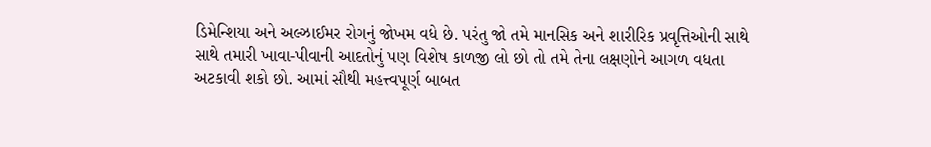ડિમેન્શિયા અને અલ્ઝાઈમર રોગનું જોખમ વધે છે. પરંતુ જો તમે માનસિક અને શારીરિક પ્રવૃત્તિઓની સાથે સાથે તમારી ખાવા-પીવાની આદતોનું પણ વિશેષ કાળજી લો છો તો તમે તેના લક્ષણોને આગળ વધતા અટકાવી શકો છો. આમાં સૌથી મહત્ત્વપૂર્ણ બાબત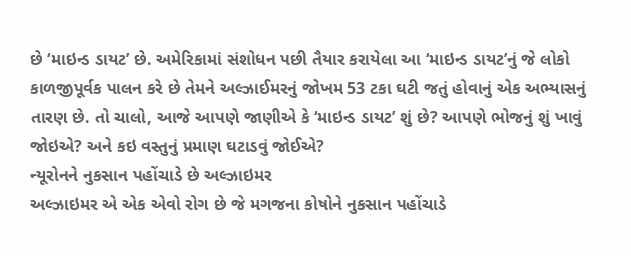છે ‘માઇન્ડ ડાયટ’ છે. અમેરિકામાં સંશોધન પછી તૈયાર કરાયેલા આ ‘માઇન્ડ ડાયટ’નું જે લોકો કાળજીપૂર્વક પાલન કરે છે તેમને અલ્ઝાઈમરનું જોખમ 53 ટકા ઘટી જતું હોવાનું એક અભ્યાસનું તારણ છે. તો ચાલો, આજે આપણે જાણીએ કે ‘માઇન્ડ ડાયટ’ શું છે? આપણે ભોજનું શું ખાવું જોઇએ? અને કઇ વસ્તુનું પ્રમાણ ઘટાડવું જોઈએ?
ન્યૂરોનને નુકસાન પહોંચાડે છે અલ્ઝાઇમર
અલ્ઝાઇમર એ એક એવો રોગ છે જે મગજના કોષોને નુકસાન પહોંચાડે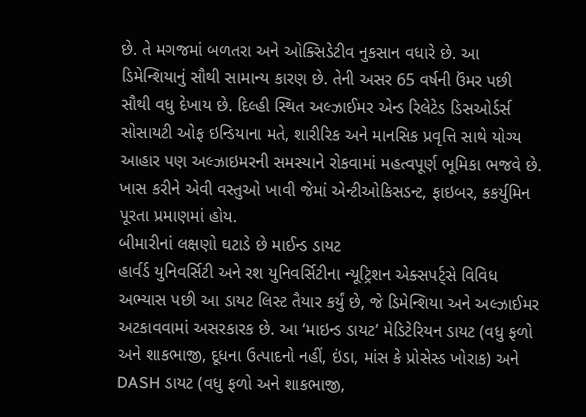છે. તે મગજમાં બળતરા અને ઓક્સિડેટીવ નુકસાન વધારે છે. આ ડિમેન્શિયાનું સૌથી સામાન્ય કારણ છે. તેની અસર 65 વર્ષની ઉંમર પછી સૌથી વધુ દેખાય છે. દિલ્હી સ્થિત અલ્ઝાઈમર એન્ડ રિલેટેડ ડિસઓર્ડર્સ સોસાયટી ઓફ ઇન્ડિયાના મતે, શારીરિક અને માનસિક પ્રવૃત્તિ સાથે યોગ્ય આહાર પણ અલ્ઝાઇમરની સમસ્યાને રોકવામાં મહત્વપૂર્ણ ભૂમિકા ભજવે છે. ખાસ કરીને એવી વસ્તુઓ ખાવી જેમાં એન્ટીઓકિસડન્ટ, ફાઇબર, કકર્યુમિન પૂરતા પ્રમાણમાં હોય.
બીમારીનાં લક્ષણો ઘટાડે છે માઈન્ડ ડાયટ
હાર્વર્ડ યુનિવર્સિટી અને રશ યુનિવર્સિટીના ન્યૂટ્રિશન એક્સપર્ટ્સે વિવિધ અભ્યાસ પછી આ ડાયટ લિસ્ટ તૈયાર કર્યું છે, જે ડિમેન્શિયા અને અલ્ઝાઈમર અટકાવવામાં અસરકારક છે. આ ‘માઇન્ડ ડાયટ’ મેડિટેરિયન ડાયટ (વધુ ફળો અને શાકભાજી, દૂધના ઉત્પાદનો નહીં, ઇંડા, માંસ કે પ્રોસેસ્ડ ખોરાક) અને DASH ડાયટ (વધુ ફળો અને શાકભાજી,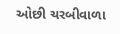ઓછી ચરબીવાળા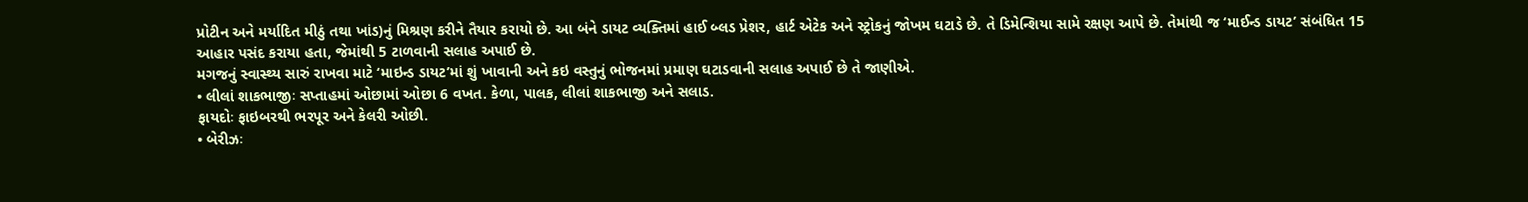પ્રોટીન અને મર્યાદિત મીઠું તથા ખાંડ)નું મિશ્રણ કરીને તૈયાર કરાયો છે. આ બંને ડાયટ વ્યક્તિમાં હાઈ બ્લડ પ્રેશર, હાર્ટ એટેક અને સ્ટ્રોકનું જોખમ ઘટાડે છે. તે ડિમેન્શિયા સામે રક્ષણ આપે છે. તેમાંથી જ ‘માઈન્ડ ડાયટ’ સંબંધિત 15 આહાર પસંદ કરાયા હતા, જેમાંથી 5 ટાળવાની સલાહ અપાઈ છે.
મગજનું સ્વાસ્થ્ય સારું રાખવા માટે ‘માઇન્ડ ડાયટ’માં શું ખાવાની અને કઇ વસ્તુનું ભોજનમાં પ્રમાણ ઘટાડવાની સલાહ અપાઈ છે તે જાણીએ.
• લીલાં શાકભાજીઃ સપ્તાહમાં ઓછામાં ઓછા 6 વખત. કેળા, પાલક, લીલાં શાકભાજી અને સલાડ.
ફાયદોઃ ફાઇબરથી ભરપૂર અને કેલરી ઓછી.
• બેરીઝઃ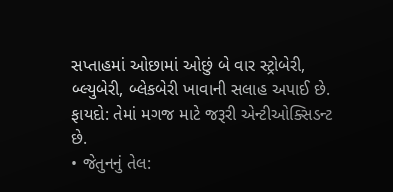સપ્તાહમાં ઓછામાં ઓછું બે વાર સ્ટ્રોબેરી, બ્લ્યુબેરી, બ્લેકબેરી ખાવાની સલાહ અપાઈ છે.
ફાયદો: તેમાં મગજ માટે જરૂરી એન્ટીઓક્સિડન્ટ છે.
• જેતુનનું તેલ: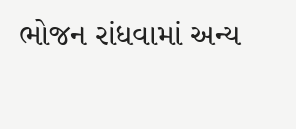ભોજન રાંધવામાં અન્ય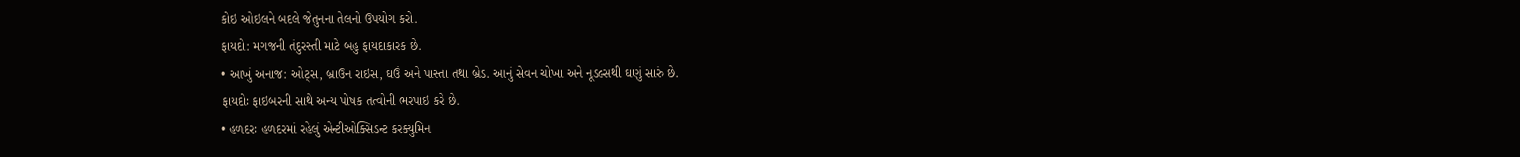કોઇ ઓઇલને બદલે જેતુનના તેલનો ઉપયોગ કરો.
ફાયદો: મગજની તંદુરસ્તી માટે બહુ ફાયદાકારક છે.
• આખું અનાજ: ઓટ્સ, બ્રાઉન રાઇસ, ઘઉં અને પાસ્તા તથા બ્રેડ. આનું સેવન ચોખા અને નૂડલ્સથી ઘણું સારું છે.
ફાયદોઃ ફાઇબરની સાથે અન્ય પોષક તત્વોની ભરપાઇ કરે છે.
• હળદરઃ હળદરમાં રહેલું એન્ટીઓક્સિડન્ટ કરક્યુમિન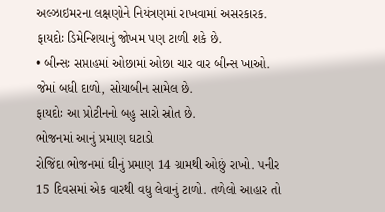અલ્ઝાઇમરના લક્ષણોને નિયંત્રણમાં રાખવામાં અસરકારક.
ફાયદોઃ ડિમેન્શિયાનું જોખમ પણ ટાળી શકે છે.
• બીન્સઃ સપ્તાહમાં ઓછામાં ઓછા ચાર વાર બીન્સ ખાઓ. જેમાં બધી દાળો, સોયાબીન સામેલ છે.
ફાયદોઃ આ પ્રોટીનનો બહુ સારો સ્રોત છે.
ભોજનમાં આનું પ્રમાણ ઘટાડો
રોજિંદા ભોજનમાં ઘીનું પ્રમાણ 14 ગ્રામથી ઓછું રાખો. પનીર 15 દિવસમાં એક વારથી વધુ લેવાનું ટાળો. તળેલો આહાર તો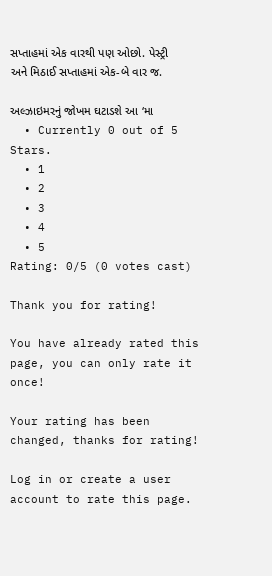સપ્તાહમાં એક વારથી પણ ઓછો. પેસ્ટ્રી અને મિઠાઈ સપ્તાહમાં એક-બે વાર જ.

અલ્ઝાઇમરનું જોખમ ઘટાડશે આ ‘મા
  • Currently 0 out of 5 Stars.
  • 1
  • 2
  • 3
  • 4
  • 5
Rating: 0/5 (0 votes cast)

Thank you for rating!

You have already rated this page, you can only rate it once!

Your rating has been changed, thanks for rating!

Log in or create a user account to rate this page.